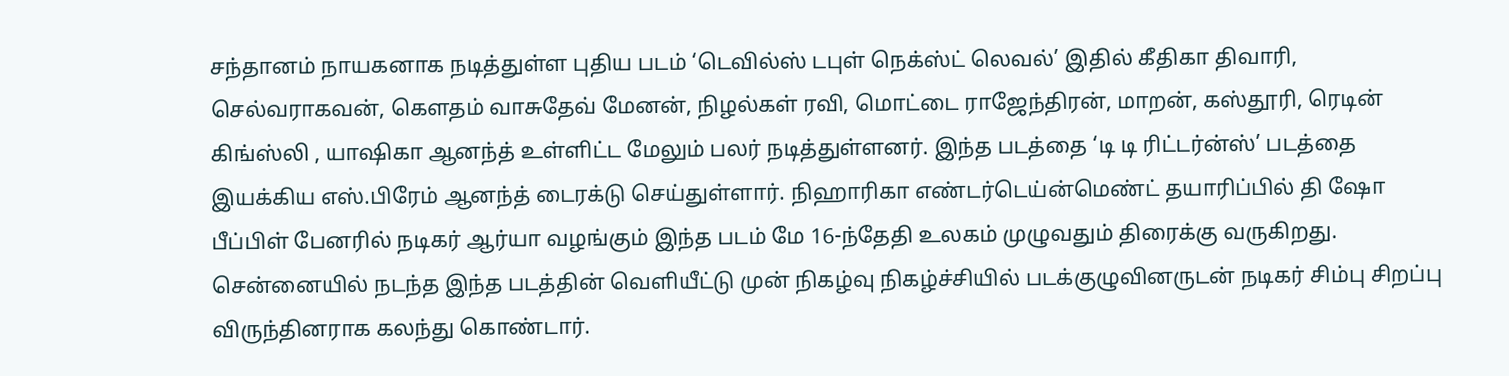சந்தானம் நாயகனாக நடித்துள்ள புதிய படம் ‘டெவில்ஸ் டபுள் நெக்ஸ்ட் லெவல்’ இதில் கீதிகா திவாரி, செல்வராகவன், கௌதம் வாசுதேவ் மேனன், நிழல்கள் ரவி, மொட்டை ராஜேந்திரன், மாறன், கஸ்தூரி, ரெடின் கிங்ஸ்லி , யாஷிகா ஆனந்த் உள்ளிட்ட மேலும் பலர் நடித்துள்ளனர். இந்த படத்தை ‘டி டி ரிட்டர்ன்ஸ்’ படத்தை இயக்கிய எஸ்.பிரேம் ஆனந்த் டைரக்டு செய்துள்ளார். நிஹாரிகா எண்டர்டெய்ன்மெண்ட் தயாரிப்பில் தி ஷோ பீப்பிள் பேனரில் நடிகர் ஆர்யா வழங்கும் இந்த படம் மே 16-ந்தேதி உலகம் முழுவதும் திரைக்கு வருகிறது.
சென்னையில் நடந்த இந்த படத்தின் வெளியீட்டு முன் நிகழ்வு நிகழ்ச்சியில் படக்குழுவினருடன் நடிகர் சிம்பு சிறப்பு விருந்தினராக கலந்து கொண்டார்.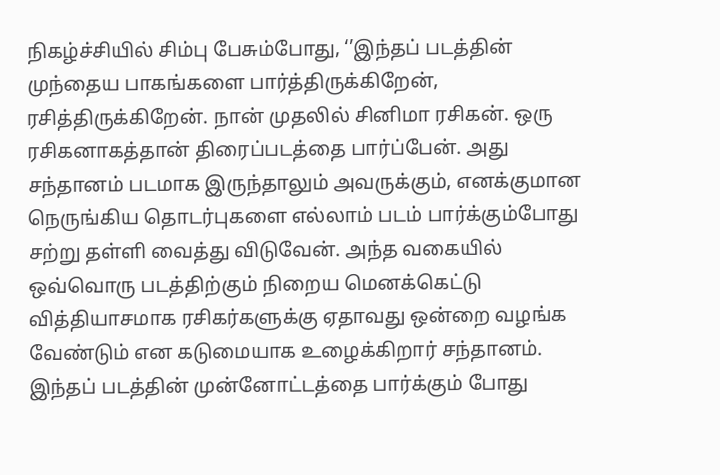நிகழ்ச்சியில் சிம்பு பேசும்போது, ‘’இந்தப் படத்தின் முந்தைய பாகங்களை பார்த்திருக்கிறேன், ரசித்திருக்கிறேன். நான் முதலில் சினிமா ரசிகன். ஒரு ரசிகனாகத்தான் திரைப்படத்தை பார்ப்பேன். அது சந்தானம் படமாக இருந்தாலும் அவருக்கும், எனக்குமான நெருங்கிய தொடர்புகளை எல்லாம் படம் பார்க்கும்போது சற்று தள்ளி வைத்து விடுவேன். அந்த வகையில் ஒவ்வொரு படத்திற்கும் நிறைய மெனக்கெட்டு வித்தியாசமாக ரசிகர்களுக்கு ஏதாவது ஒன்றை வழங்க வேண்டும் என கடுமையாக உழைக்கிறார் சந்தானம்.
இந்தப் படத்தின் முன்னோட்டத்தை பார்க்கும் போது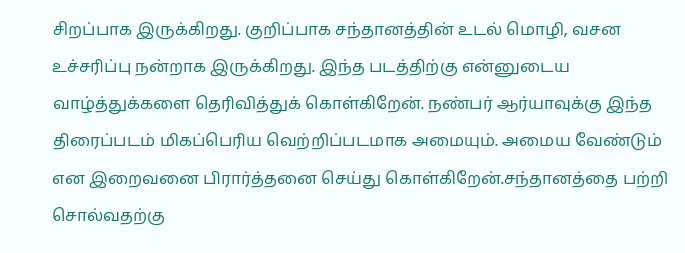சிறப்பாக இருக்கிறது. குறிப்பாக சந்தானத்தின் உடல் மொழி, வசன உச்சரிப்பு நன்றாக இருக்கிறது. இந்த படத்திற்கு என்னுடைய வாழ்த்துக்களை தெரிவித்துக் கொள்கிறேன். நண்பர் ஆர்யாவுக்கு இந்த திரைப்படம் மிகப்பெரிய வெற்றிப்படமாக அமையும். அமைய வேண்டும் என இறைவனை பிரார்த்தனை செய்து கொள்கிறேன்.சந்தானத்தை பற்றி சொல்வதற்கு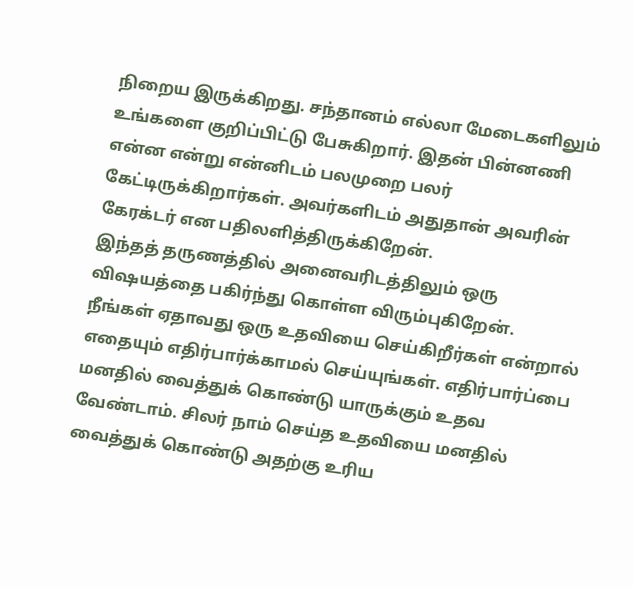நிறைய இருக்கிறது. சந்தானம் எல்லா மேடைகளிலும் உங்களை குறிப்பிட்டு பேசுகிறார். இதன் பின்னணி என்ன என்று என்னிடம் பலமுறை பலர் கேட்டிருக்கிறார்கள். அவர்களிடம் அதுதான் அவரின் கேரக்டர் என பதிலளித்திருக்கிறேன்.
இந்தத் தருணத்தில் அனைவரிடத்திலும் ஒரு விஷயத்தை பகிர்ந்து கொள்ள விரும்புகிறேன். நீங்கள் ஏதாவது ஒரு உதவியை செய்கிறீர்கள் என்றால் எதையும் எதிர்பார்க்காமல் செய்யுங்கள். எதிர்பார்ப்பை மனதில் வைத்துக் கொண்டு யாருக்கும் உதவ வேண்டாம். சிலர் நாம் செய்த உதவியை மனதில் வைத்துக் கொண்டு அதற்கு உரிய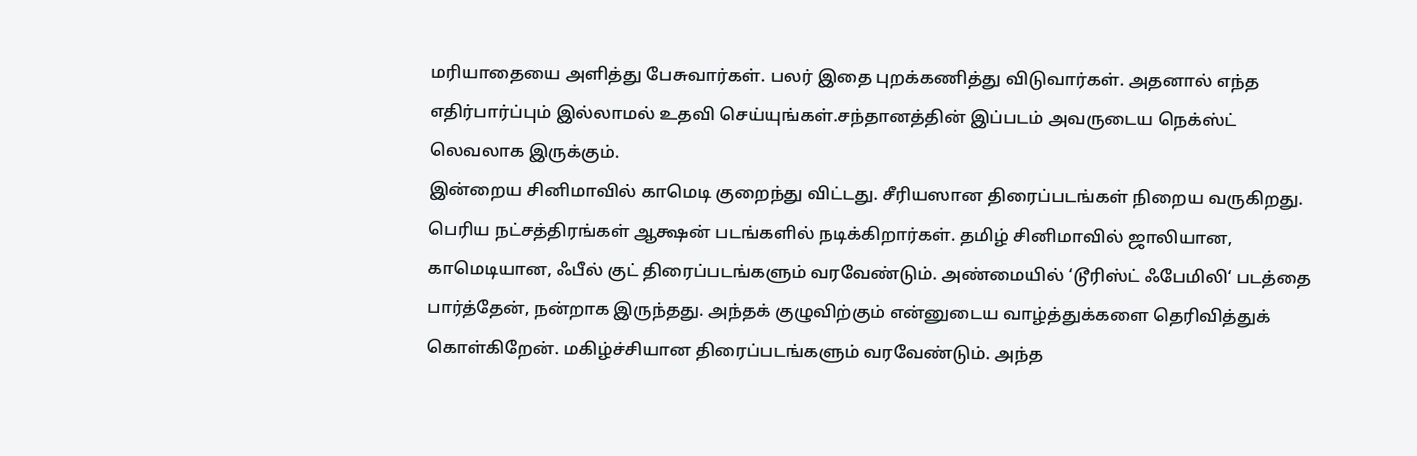மரியாதையை அளித்து பேசுவார்கள். பலர் இதை புறக்கணித்து விடுவார்கள். அதனால் எந்த எதிர்பார்ப்பும் இல்லாமல் உதவி செய்யுங்கள்.சந்தானத்தின் இப்படம் அவருடைய நெக்ஸ்ட் லெவலாக இருக்கும்.
இன்றைய சினிமாவில் காமெடி குறைந்து விட்டது. சீரியஸான திரைப்படங்கள் நிறைய வருகிறது. பெரிய நட்சத்திரங்கள் ஆக்ஷன் படங்களில் நடிக்கிறார்கள். தமிழ் சினிமாவில் ஜாலியான, காமெடியான, ஃபீல் குட் திரைப்படங்களும் வரவேண்டும். அண்மையில் ‘டூரிஸ்ட் ஃபேமிலி‘ படத்தை பார்த்தேன், நன்றாக இருந்தது. அந்தக் குழுவிற்கும் என்னுடைய வாழ்த்துக்களை தெரிவித்துக் கொள்கிறேன். மகிழ்ச்சியான திரைப்படங்களும் வரவேண்டும். அந்த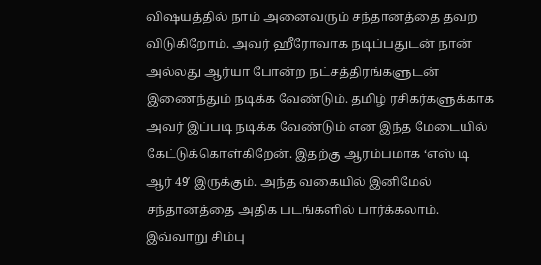விஷயத்தில் நாம் அனைவரும் சந்தானத்தை தவற விடுகிறோம். அவர் ஹீரோவாக நடிப்பதுடன் நான் அல்லது ஆர்யா போன்ற நட்சத்திரங்களுடன் இணைந்தும் நடிக்க வேண்டும். தமிழ் ரசிகர்களுக்காக அவர் இப்படி நடிக்க வேண்டும் என இந்த மேடையில் கேட்டுக்கொள்கிறேன். இதற்கு ஆரம்பமாக ‘எஸ் டி ஆர் 49′ இருக்கும். அந்த வகையில் இனிமேல் சந்தானத்தை அதிக படங்களில் பார்க்கலாம்.
இவ்வாறு சிம்பு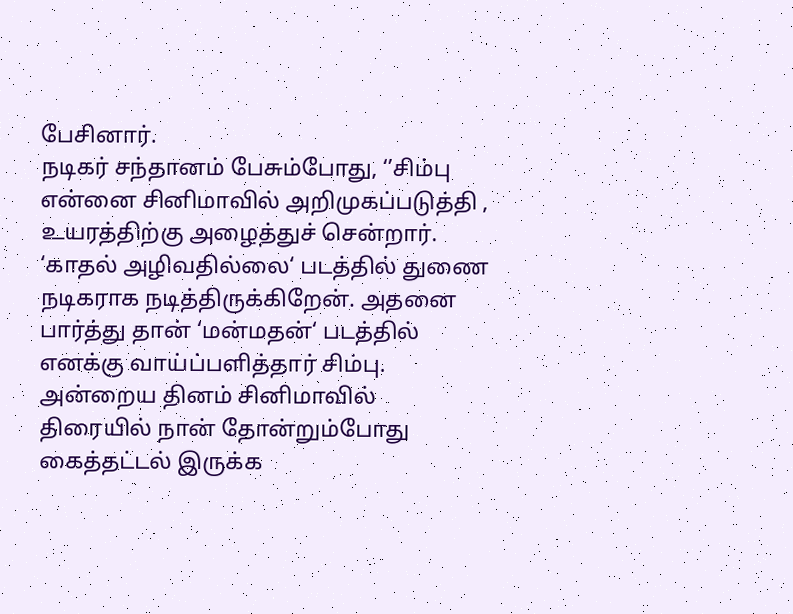பேசினார்.
நடிகர் சந்தானம் பேசும்போது, ‘’சிம்பு என்னை சினிமாவில் அறிமுகப்படுத்தி , உயரத்திற்கு அழைத்துச் சென்றார். ‘காதல் அழிவதில்லை‘ படத்தில் துணை நடிகராக நடித்திருக்கிறேன். அதனை பார்த்து தான் ‘மன்மதன்‘ படத்தில் எனக்கு வாய்ப்பளித்தார் சிம்பு.
அன்றைய தினம் சினிமாவில் திரையில் நான் தோன்றும்போது கைத்தட்டல் இருக்க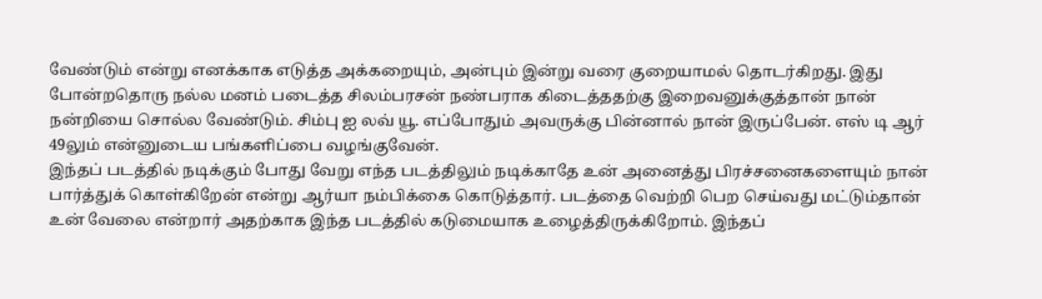வேண்டும் என்று எனக்காக எடுத்த அக்கறையும், அன்பும் இன்று வரை குறையாமல் தொடர்கிறது. இது போன்றதொரு நல்ல மனம் படைத்த சிலம்பரசன் நண்பராக கிடைத்ததற்கு இறைவனுக்குத்தான் நான் நன்றியை சொல்ல வேண்டும். சிம்பு ஐ லவ் யூ. எப்போதும் அவருக்கு பின்னால் நான் இருப்பேன். எஸ் டி ஆர் 49லும் என்னுடைய பங்களிப்பை வழங்குவேன்.
இந்தப் படத்தில் நடிக்கும் போது வேறு எந்த படத்திலும் நடிக்காதே உன் அனைத்து பிரச்சனைகளையும் நான் பார்த்துக் கொள்கிறேன் என்று ஆர்யா நம்பிக்கை கொடுத்தார். படத்தை வெற்றி பெற செய்வது மட்டும்தான் உன் வேலை என்றார் அதற்காக இந்த படத்தில் கடுமையாக உழைத்திருக்கிறோம். இந்தப்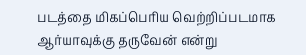படத்தை மிகப்பெரிய வெற்றிப்படமாக ஆர்யாவுக்கு தருவேன் என்று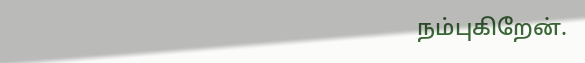நம்புகிறேன்.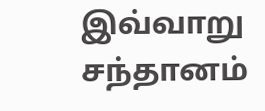இவ்வாறு சந்தானம்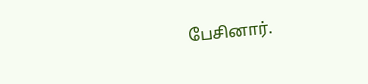பேசினார்.